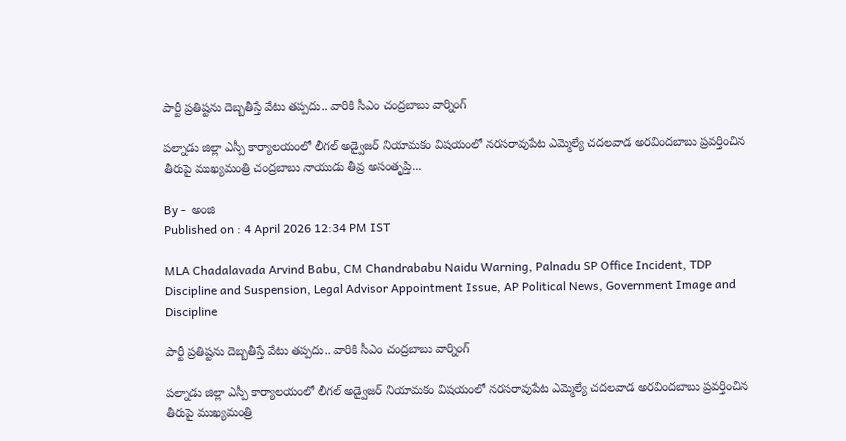పార్టీ ప్రతిష్టను దెబ్బతీస్తే వేటు తప్పదు.. వారికి సీఎం చంద్రబాబు వార్నింగ్‌

పల్నాడు జిల్లా ఎస్పీ కార్యాలయంలో లీగల్ అడ్వైజర్ నియామకం విషయంలో నరసరావుపేట ఎమ్మెల్యే చదలవాడ అరవిందబాబు ప్రవర్తించిన తీరుపై ముఖ్యమంత్రి చంద్రబాబు నాయుడు తీవ్ర అసంతృప్తి...

By -  అంజి
Published on : 4 April 2026 12:34 PM IST

MLA Chadalavada Arvind Babu, CM Chandrababu Naidu Warning, Palnadu SP Office Incident, TDP Discipline and Suspension, Legal Advisor Appointment Issue, AP Political News, Government Image and Discipline

పార్టీ ప్రతిష్టను దెబ్బతీస్తే వేటు తప్పదు.. వారికి సీఎం చంద్రబాబు వార్నింగ్‌

పల్నాడు జిల్లా ఎస్పీ కార్యాలయంలో లీగల్ అడ్వైజర్ నియామకం విషయంలో నరసరావుపేట ఎమ్మెల్యే చదలవాడ అరవిందబాబు ప్రవర్తించిన తీరుపై ముఖ్యమంత్రి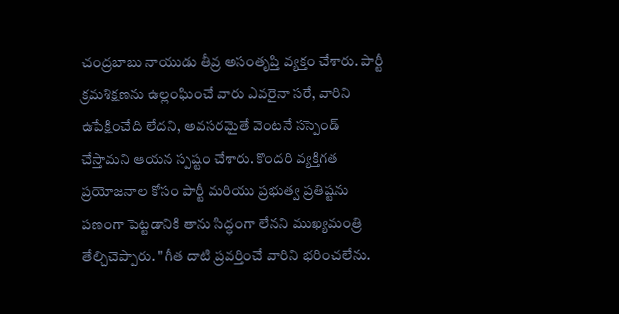చంద్రబాబు నాయుడు తీవ్ర అసంతృప్తి వ్యక్తం చేశారు. పార్టీ క్రమశిక్షణను ఉల్లంఘించే వారు ఎవరైనా సరే, వారిని ఉపేక్షించేది లేదని, అవసరమైతే వెంటనే సస్పెండ్ చేస్తామని ఆయన స్పష్టం చేశారు. కొందరి వ్యక్తిగత ప్రయోజనాల కోసం పార్టీ మరియు ప్రభుత్వ ప్రతిష్టను పణంగా పెట్టడానికి తాను సిద్ధంగా లేనని ముఖ్యమంత్రి తేల్చిచెప్పారు. "గీత దాటి ప్రవర్తించే వారిని భరించలేను.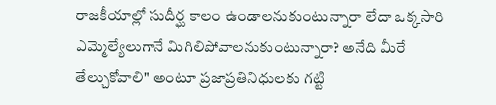రాజకీయాల్లో సుదీర్ఘ కాలం ఉండాలనుకుంటున్నారా లేదా ఒక్కసారి ఎమ్మెల్యేలుగానే మిగిలిపోవాలనుకుంటున్నారా? అనేది మీరే తేల్చుకోవాలి" అంటూ ప్రజాప్రతినిధులకు గట్టి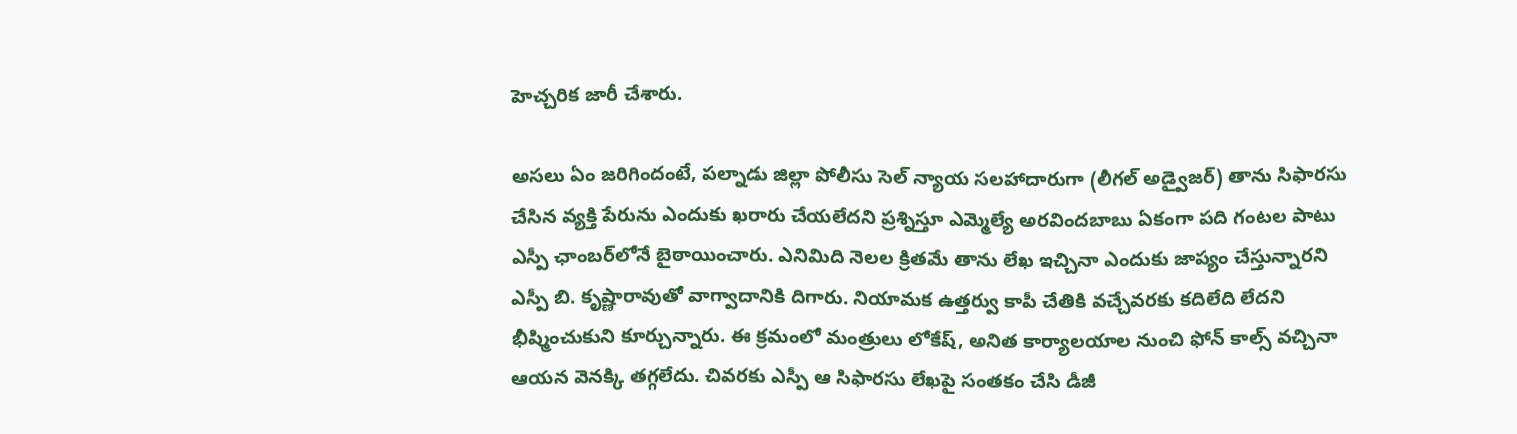హెచ్చరిక జారీ చేశారు.

అసలు ఏం జరిగిందంటే, పల్నాడు జిల్లా పోలీసు సెల్ న్యాయ సలహాదారుగా (లీగల్ అడ్వైజర్) తాను సిఫారసు చేసిన వ్యక్తి పేరును ఎందుకు ఖరారు చేయలేదని ప్రశ్నిస్తూ ఎమ్మెల్యే అరవిందబాబు ఏకంగా పది గంటల పాటు ఎస్పీ ఛాంబర్‌లోనే బైఠాయించారు. ఎనిమిది నెలల క్రితమే తాను లేఖ ఇచ్చినా ఎందుకు జాప్యం చేస్తున్నారని ఎస్పీ బి. కృష్ణారావుతో వాగ్వాదానికి దిగారు. నియామక ఉత్తర్వు కాపీ చేతికి వచ్చేవరకు కదిలేది లేదని భీష్మించుకుని కూర్చున్నారు. ఈ క్రమంలో మంత్రులు లోకేష్, అనిత కార్యాలయాల నుంచి ఫోన్ కాల్స్ వచ్చినా ఆయన వెనక్కి తగ్గలేదు. చివరకు ఎస్పీ ఆ సిఫారసు లేఖపై సంతకం చేసి డీజీ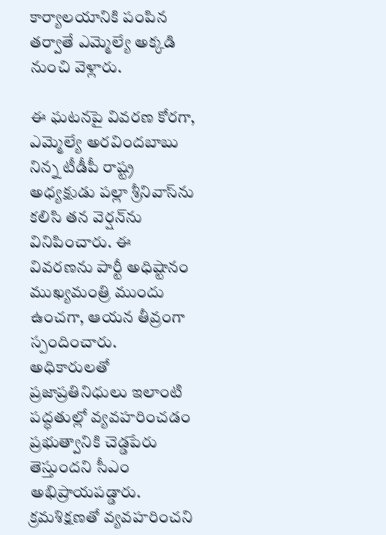కార్యాలయానికి పంపిన తర్వాతే ఎమ్మెల్యే అక్కడి నుంచి వెళ్లారు.

ఈ ఘటనపై వివరణ కోరగా, ఎమ్మెల్యే అరవిందబాబు నిన్న టీడీపీ రాష్ట్ర అధ్యక్షుడు పల్లా శ్రీనివాస్‌ను కలిసి తన వెర్షన్‌ను వినిపించారు. ఈ వివరణను పార్టీ అధిష్టానం ముఖ్యమంత్రి ముందు ఉంచగా, ఆయన తీవ్రంగా స్పందించారు. అధికారులతో ప్రజాప్రతినిధులు ఇలాంటి పద్ధతుల్లో వ్యవహరించడం ప్రభుత్వానికి చెడ్డపేరు తెస్తుందని సీఎం అభిప్రాయపడ్డారు. క్రమశిక్షణతో వ్యవహరించని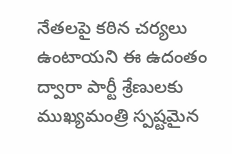నేతలపై కఠిన చర్యలు ఉంటాయని ఈ ఉదంతం ద్వారా పార్టీ శ్రేణులకు ముఖ్యమంత్రి స్పష్టమైన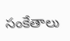సంకేతాలు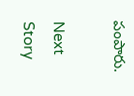పంపారు.

Next Story